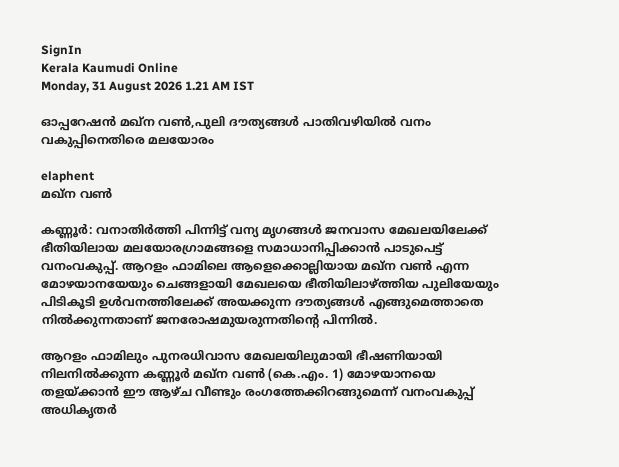SignIn
Kerala Kaumudi Online
Monday, 31 August 2026 1.21 AM IST

ഓപ്പറേഷൻ മഖ്‌ന വൺ,പുലി ദൗത്യങ്ങൾ പാതിവഴിയിൽ വനം വകുപ്പിനെതിരെ മലയോരം

elaphent
മഖ്‌ന വൺ

കണ്ണൂർ: വനാതിർത്തി പിന്നിട്ട് വന്യ മൃഗങ്ങൾ ജനവാസ മേഖലയിലേക്ക് ഭീതിയിലായ മലയോരഗ്രാമങ്ങളെ സമാധാനിപ്പിക്കാൻ പാടുപെട്ട് വനംവകുപ്പ്. ആറളം ഫാമിലെ ആളെക്കൊല്ലിയായ മഖ്ന വൺ എന്ന മോഴയാനയേയും ചെങ്ങളായി മേഖലയെ ഭീതിയിലാഴ്ത്തിയ പുലിയേയും പിടികൂടി ഉൾവനത്തിലേക്ക് അയക്കുന്ന ദൗത്യങ്ങൾ എങ്ങുമെത്താതെ നിൽക്കുന്നതാണ് ജനരോഷമുയരുന്നതിന്റെ പിന്നിൽ.

ആറളം ഫാമിലും പുനരധിവാസ മേഖലയിലുമായി ഭീഷണിയായി നിലനിൽക്കുന്ന കണ്ണൂർ മഖ്‌ന വൺ (കെ.എം. 1) മോഴയാനയെ തളയ്ക്കാൻ ഈ ആഴ്ച വീണ്ടും രംഗത്തേക്കിറങ്ങുമെന്ന് വനംവകുപ്പ് അധികൃതർ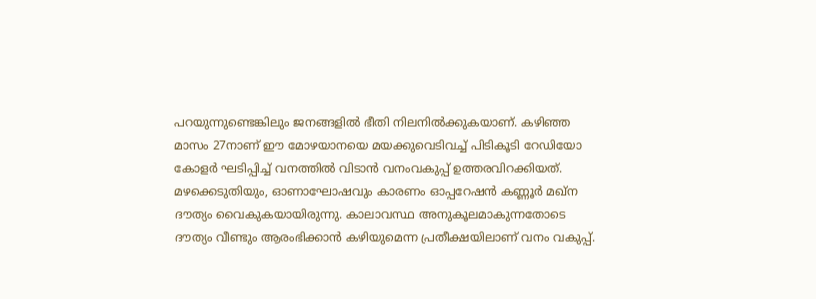പറയുന്നുണ്ടെങ്കിലും ജനങ്ങളിൽ ഭീതി നിലനിൽക്കുകയാണ്. കഴിഞ്ഞ മാസം 27നാണ് ഈ മോഴയാനയെ മയക്കുവെടിവച്ച് പിടികൂടി റേഡിയോ കോളർ ഘടിപ്പിച്ച് വനത്തിൽ വിടാൻ വനംവകുപ്പ് ഉത്തരവിറക്കിയത്. മഴക്കെടുതിയും, ഓണാഘോഷവും കാരണം ഓപ്പറേഷൻ കണ്ണൂർ മഖ്‌ന ദൗത്യം വൈകുകയായിരുന്നു. കാലാവസ്ഥ അനുകൂലമാകുന്നതോടെ ദൗത്യം വീണ്ടും ആരംഭിക്കാൻ കഴിയുമെന്ന പ്രതീക്ഷയിലാണ് വനം വകുപ്പ്.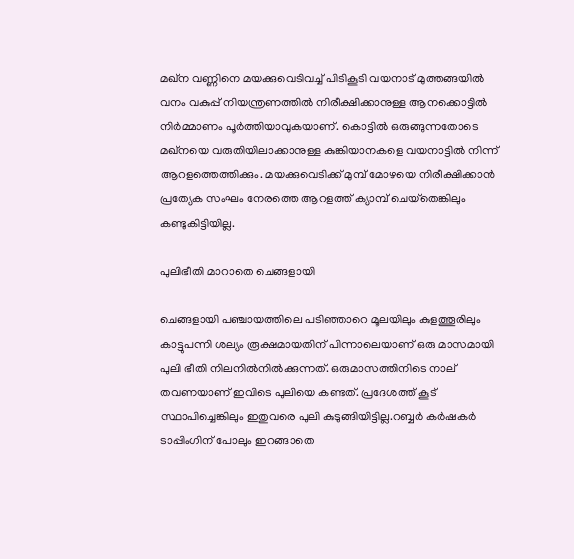മഖ്ന വണ്ണിനെ മയക്കുവെടിവച്ച് പിടികൂടി വയനാട് മുത്തങ്ങയിൽ വനം വകുപ്പ് നിയന്ത്രണത്തിൽ നിരീക്ഷിക്കാനുള്ള ആനക്കൊട്ടിൽ നിർമ്മാണം പൂർത്തിയാവുകയാണ്. കൊട്ടിൽ ഒരുങ്ങുന്നതോടെ മഖ്നയെ വരുതിയിലാക്കാനുള്ള കുങ്കിയാനകളെ വയനാട്ടിൽ നിന്ന് ആറളത്തെത്തിക്കും. മയക്കുവെടിക്ക് മുമ്പ് മോഴയെ നിരീക്ഷിക്കാൻ പ്രത്യേക സംഘം നേരത്തെ ആറളത്ത് ക്യാമ്പ് ചെയ്‌തെങ്കിലും കണ്ടുകിട്ടിയില്ല.

പുലിഭീതി മാറാതെ ചെങ്ങളായി

ചെങ്ങളായി പഞ്ചായത്തിലെ പടിഞ്ഞാറെ മൂലയിലും കുളത്തൂരിലും കാട്ടുപന്നി ശല്യം രൂക്ഷമായതിന് പിന്നാലെയാണ് ഒരു മാസമായി പുലി ഭീതി നിലനിൽനിൽക്കുന്നത്. ഒരുമാസത്തിനിടെ നാല് തവണയാണ് ഇവിടെ പുലിയെ കണ്ടത്. പ്രദേശത്ത് കൂട് സ്ഥാപിച്ചെങ്കിലും ഇതുവരെ പുലി കുടുങ്ങിയിട്ടില്ല.റബ്ബർ കർഷകർ ടാപ്പിംഗിന് പോലും ഇറങ്ങാതെ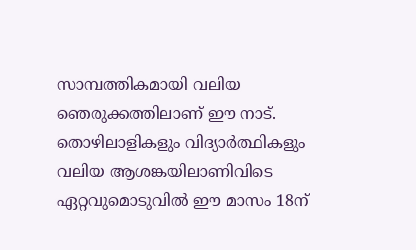സാമ്പത്തികമായി വലിയ ഞെരുക്കത്തിലാണ് ഈ നാട്. തൊഴിലാളികളും വിദ്യാർത്ഥികളും വലിയ ആശങ്കയിലാണിവിടെ ഏറ്റവുമൊടുവിൽ ഈ മാസം 18ന്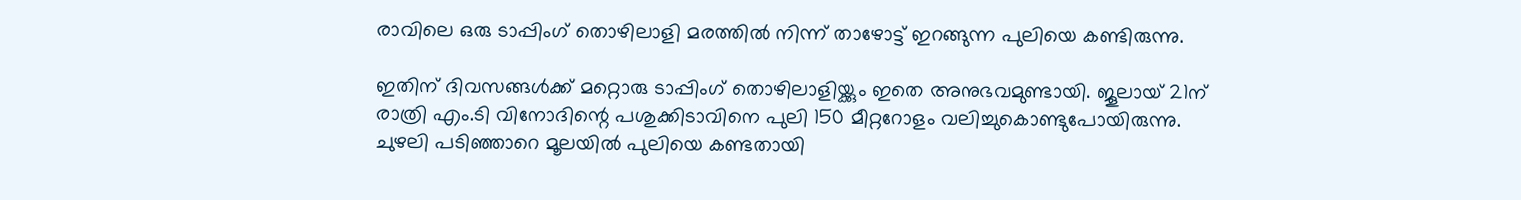രാവിലെ ഒരു ടാപ്പിംഗ് തൊഴിലാളി മരത്തിൽ നിന്ന് താഴോട്ട് ഇറങ്ങുന്ന പുലിയെ കണ്ടിരുന്നു.

ഇതിന് ദിവസങ്ങൾക്ക് മറ്റൊരു ടാപ്പിംഗ് തൊഴിലാളിയ്ക്കും ഇതെ അനുഭവമുണ്ടായി. ജൂലായ് 21ന് രാത്രി എം.ടി വിനോദിന്റെ പശുക്കിടാവിനെ പുലി 150 മീറ്ററോളം വലിച്ചുകൊണ്ടുപോയിരുന്നു. ചുഴലി പടിഞ്ഞാറെ മൂലയിൽ പുലിയെ കണ്ടതായി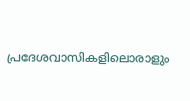പ്രദേശവാസികളിലൊരാളും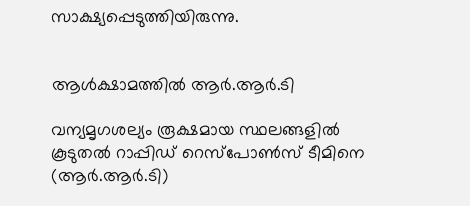സാക്ഷ്യപ്പെടുത്തിയിരുന്നു.


ആൾക്ഷാമത്തിൽ ആർ.ആർ.ടി

വന്യമൃഗശല്യം രൂക്ഷമായ സ്ഥലങ്ങളിൽ കൂടുതൽ റാപ്പിഡ് റെസ്‌പോൺസ് ടീമിനെ (ആർ.ആർ.ടി)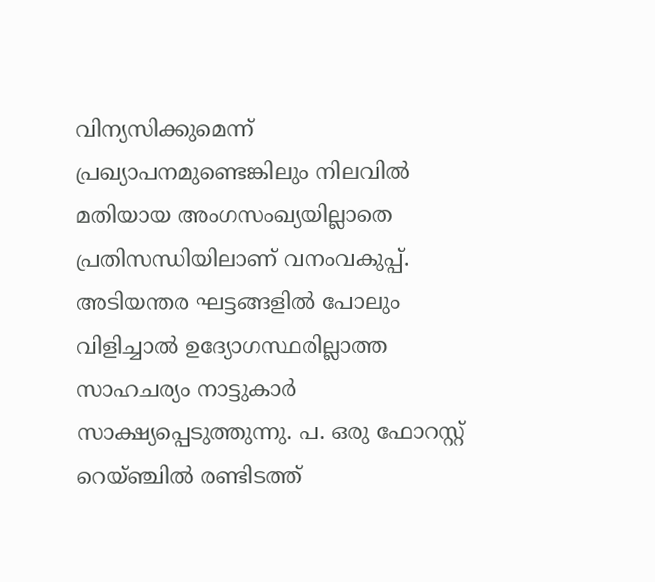വിന്യസിക്കുമെന്ന് പ്രഖ്യാപനമുണ്ടെങ്കിലും നിലവിൽ മതിയായ അംഗസംഖ്യയില്ലാതെ പ്രതിസന്ധിയിലാണ് വനംവകുപ്പ്. അടിയന്തര ഘട്ടങ്ങളിൽ പോലും വിളിച്ചാൽ ഉദ്യോഗസ്ഥരില്ലാത്ത സാഹചര്യം നാട്ടുകാർ സാക്ഷ്യപ്പെടുത്തുന്നു. പ. ഒരു ഫോറസ്റ്റ് റെയ്ഞ്ചിൽ രണ്ടിടത്ത്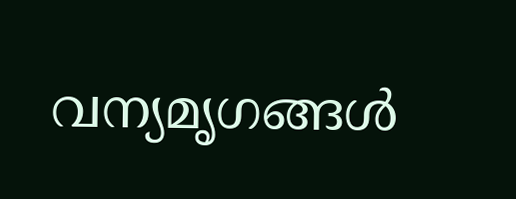വന്യമൃഗങ്ങൾ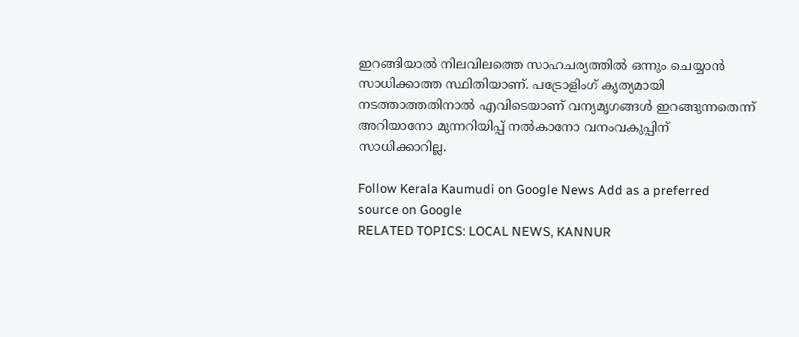ഇറങ്ങിയാൽ നിലവിലത്തെ സാഹചര്യത്തിൽ ഒന്നും ചെയ്യാൻ സാധിക്കാത്ത സ്ഥിതിയാണ്. പട്രോളിംഗ് കൃത്യമായി നടത്താത്തതിനാൽ എവിടെയാണ് വന്യമൃഗങ്ങൾ ഇറങ്ങുന്നതെന്ന് അറിയാനോ മുന്നറിയിപ്പ് നൽകാനോ വനംവകുപ്പിന് സാധിക്കാറില്ല.

Follow Kerala Kaumudi on Google News Add as a preferred source on Google
RELATED TOPICS: LOCAL NEWS, KANNUR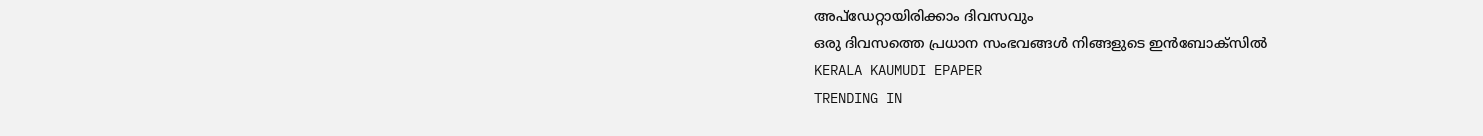അപ്ഡേറ്റായിരിക്കാം ദിവസവും
ഒരു ദിവസത്തെ പ്രധാന സംഭവങ്ങൾ നിങ്ങളുടെ ഇൻബോക്സിൽ
KERALA KAUMUDI EPAPER
TRENDING IN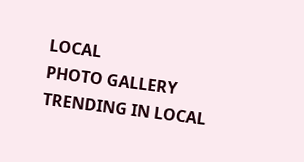LOCAL
PHOTO GALLERY
TRENDING IN LOCAL